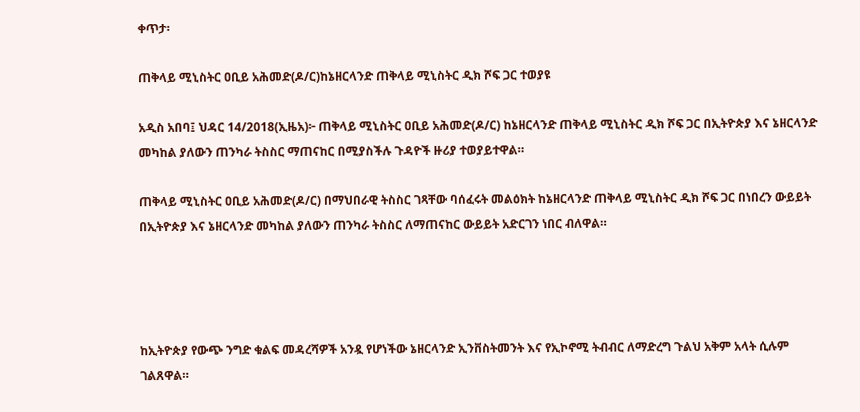ቀጥታ፡

ጠቅላይ ሚኒስትር ዐቢይ አሕመድ(ዶ/ር)ከኔዘርላንድ ጠቅላይ ሚኒስትር ዲክ ሾፍ ጋር ተወያዩ

አዲስ አበባ፤ ህዳር 14/2018(ኢዜአ)፦ ጠቅላይ ሚኒስትር ዐቢይ አሕመድ(ዶ/ር) ከኔዘርላንድ ጠቅላይ ሚኒስትር ዲክ ሾፍ ጋር በኢትዮጵያ እና ኔዘርላንድ መካከል ያለውን ጠንካራ ትስስር ማጠናከር በሚያስችሉ ጉዳዮች ዙሪያ ተወያይተዋል።

ጠቅላይ ሚኒስትር ዐቢይ አሕመድ(ዶ/ር) በማህበራዊ ትስስር ገጻቸው ባሰፈሩት መልዕክት ከኔዘርላንድ ጠቅላይ ሚኒስትር ዲክ ሾፍ ጋር በነበረን ውይይት በኢትዮጵያ እና ኔዘርላንድ መካከል ያለውን ጠንካራ ትስስር ለማጠናከር ውይይት አድርገን ነበር ብለዋል።




ከኢትዮጵያ የውጭ ንግድ ቁልፍ መዳረሻዎች አንዷ የሆነችው ኔዘርላንድ ኢንቨስትመንት እና የኢኮኖሚ ትብብር ለማድረግ ጉልህ አቅም አላት ሲሉም ገልጸዋል።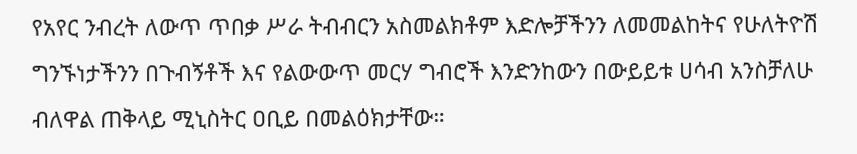የአየር ንብረት ለውጥ ጥበቃ ሥራ ትብብርን አስመልክቶም እድሎቻችንን ለመመልከትና የሁለትዮሽ ግንኙነታችንን በጉብኝቶች እና የልውውጥ መርሃ ግብሮች እንድንከውን በውይይቱ ሀሳብ አንስቻለሁ ብለዋል ጠቅላይ ሚኒስትር ዐቢይ በመልዕክታቸው።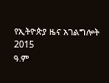የኢትዮጵያ ዜና አገልግሎት
2015
ዓ.ም